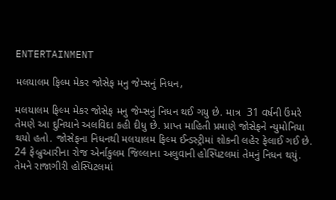ENTERTAINMENT

મલયાલમ ફિલ્મ મેકર જોસેફ મનુ જેમ્સનું નિધન,

મલયાલમ ફિલ્મ મેકર જોસેફ મનુ જેમ્સનું નિધન થઈ ગયુ છે. માત્ર  31 વર્ષની ઉંમરે તેમણે આ દુનિયાને અલવિદા કહી દીધુ છે. પ્રાપ્ત માહિતી પ્રમાણે જોસેફને ન્યુમોનિયા થયો હતો. જોસેફના નિધનથી મલયાલમ ફિલ્મ ઈન્ડસ્ટ્રીમાં શોકની લહેર ફેલાઈ ગઈ છે. 24 ફેબ્રુઆરીના રોજ એર્નાકુલમ જિલ્લાના અલુવાની હોસ્પિટલમાં તેમનું નિધન થયું. તેમને રાજાગીરી હોસ્પિટલમાં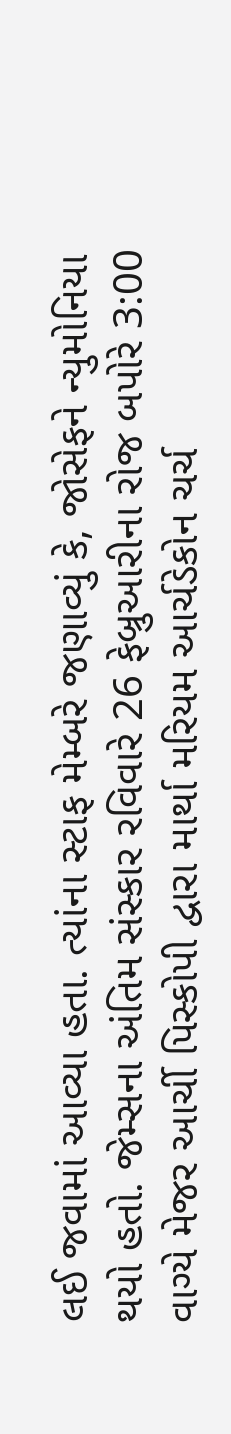લઈ જવામાં આવ્યા હતા. ત્યાંના સ્ટાફ મેમ્બરે જણાવ્યું કે, જોસેફને ન્યુમોનિયા થયો હતો. જેમ્સના અંતિમ સંસ્કાર રવિવારે 26 ફેબ્રુઆરીના રોજ બપોરે 3:00 વાગ્યે મેજર આર્ચી પિસ્કોપી દ્વારા માર્થા મરિયમ આર્ચડેકોન ચર્ચ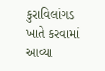કુરાવિલાંગડ ખાતે કરવામાં આવ્યા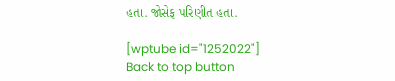હતા. જોસેફ પરિણીત હતા.

[wptube id="1252022"]
Back to top button